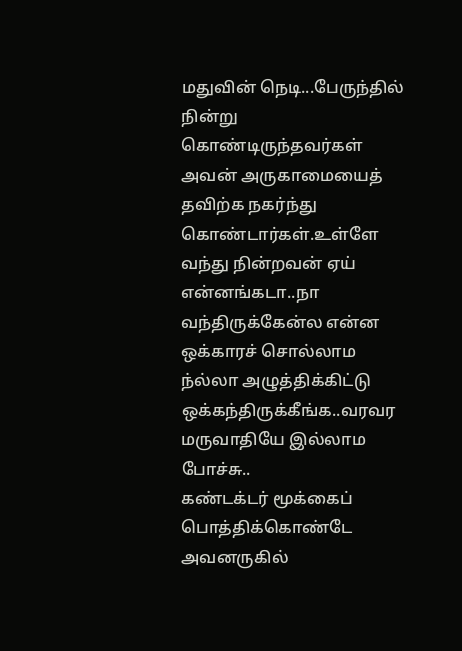மதுவின் நெடி...பேருந்தில் நின்று கொண்டிருந்தவர்கள் அவன் அருகாமையைத் தவிற்க நகர்ந்து
கொண்டார்கள்.உள்ளே வந்து நின்றவன் ஏய் என்னங்கடா..நா வந்திருக்கேன்ல என்ன ஒக்காரச் சொல்லாம ந்ல்லா அழுத்திக்கிட்டு ஒக்கந்திருக்கீங்க..வரவர மருவாதியே இல்லாம போச்சு..
கண்டக்டர் மூக்கைப் பொத்திக்கொண்டே அவனருகில்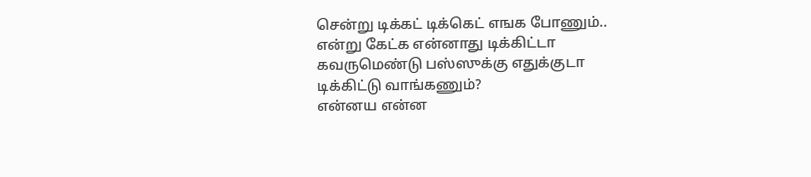சென்று டிக்கட் டிக்கெட் எஙக போணும்..
என்று கேட்க என்னாது டிக்கிட்டா கவருமெண்டு பஸ்ஸுக்கு எதுக்குடா டிக்கிட்டு வாங்கணும்?
என்னய என்ன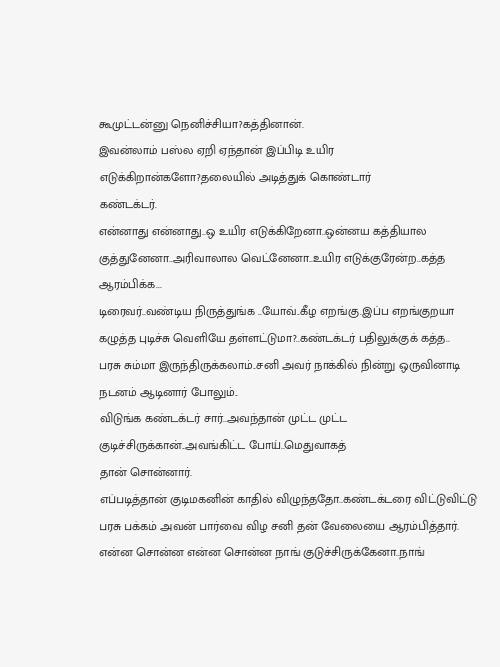கூமுட்டன்னு நெனிச்சியா?கத்தினான்.
இவன்லாம் பஸ்ல ஏறி ஏந்தான் இப்பிடி உயிர எடுக்கிறான்களோ?தலையில் அடித்துக் கொண்டார்
கண்டக்டர்.
என்னாது என்னாது..ஒ உயிர எடுக்கிறேனா..ஒன்னய கத்தியால குத்துனேனா..அரிவாலால வெட்னேனா..உயிர எடுக்குரேன்ற..கத்த ஆரம்பிக்க...
டிரைவர்..வண்டிய நிருத்துங்க ..யோவ்..கீழ எறங்கு.இப்ப எறங்குறயா கழுத்த புடிச்சு வெளியே தள்ளட்டுமா?..கண்டக்டர் பதிலுக்குக் கத்த..
பரசு சும்மா இருந்திருக்கலாம்..சனி அவர் நாக்கில் நின்று ஒருவினாடி நடனம் ஆடினார் போலும்..
விடுங்க கண்டக்டர் சார்..அவந்தான் முட்ட முட்ட குடிச்சிருக்கான்..அவங்கிட்ட போய்..மெதுவாகத்
தான் சொன்னார்.
எப்படித்தான் குடிமகனின் காதில் விழுந்ததோ..கண்டக்டரை விட்டுவிட்டு பரசு பக்கம் அவன் பார்வை விழ சனி தன் வேலையை ஆரம்பித்தார்.
என்ன சொன்ன என்ன சொன்ன நாங் குடுச்சிருக்கேனா..நாங்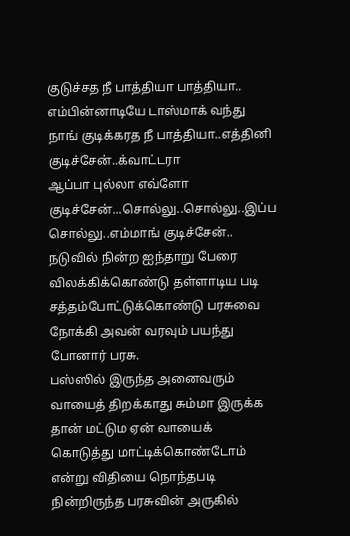குடுச்சத நீ பாத்தியா பாத்தியா..
எம்பின்னாடியே டாஸ்மாக் வந்து நாங் குடிக்கரத நீ பாத்தியா..எத்தினி குடிச்சேன்..க்வாட்டரா
ஆப்பா புல்லா எவ்ளோ குடிச்சேன்...சொல்லு..சொல்லு..இப்ப சொல்லு..எம்மாங் குடிச்சேன்..
நடுவில் நின்ற ஐந்தாறு பேரை விலக்கிக்கொண்டு தள்ளாடிய படி சத்தம்போட்டுக்கொண்டு பரசுவை
நோக்கி அவன் வரவும் பயந்து போனார் பரசு.
பஸ்ஸில் இருந்த அனைவரும் வாயைத் திறக்காது சும்மா இருக்க தான் மட்டும ஏன் வாயைக்
கொடுத்து மாட்டிக்கொண்டோம் என்று விதியை நொந்தபடி நின்றிருந்த பரசுவின் அருகில்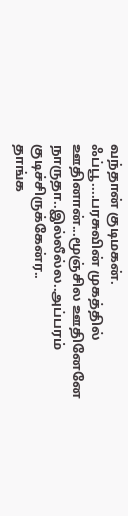வந்தான் குடிமகன்.
ஃப்பூ....பரசுவின் முகத்தில் ஊதினான்...மூஞ்சில ஊதினேனே நாருதா..இல்லீல்ல..அப்பரம் குடிச்சிருக்கேன்ர..
தாங்க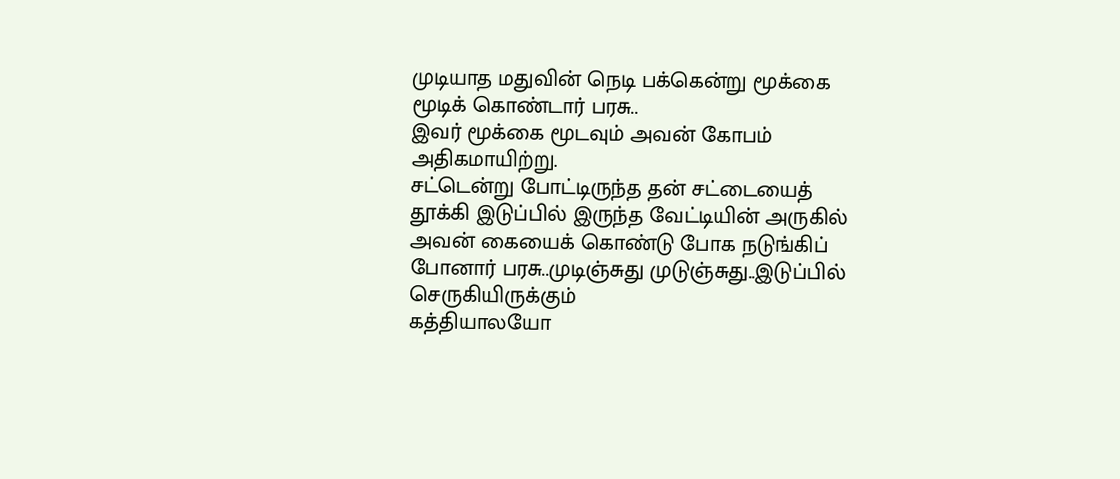முடியாத மதுவின் நெடி பக்கென்று மூக்கை மூடிக் கொண்டார் பரசு..
இவர் மூக்கை மூடவும் அவன் கோபம் அதிகமாயிற்று.
சட்டென்று போட்டிருந்த தன் சட்டையைத் தூக்கி இடுப்பில் இருந்த வேட்டியின் அருகில் அவன் கையைக் கொண்டு போக நடுங்கிப் போனார் பரசு..முடிஞ்சுது முடுஞ்சுது..இடுப்பில் செருகியிருக்கும்
கத்தியாலயோ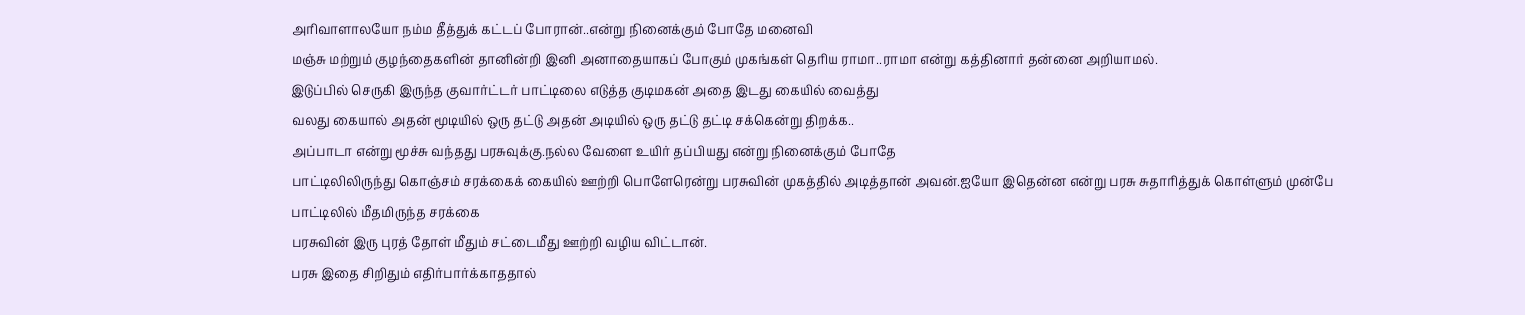அரிவாளாலயோ நம்ம தீத்துக் கட்டப் போரான்..என்று நினைக்கும் போதே மனைவி
மஞ்சு மற்றும் குழந்தைகளின் தானின்றி இனி அனாதையாகப் போகும் முகங்கள் தெரிய ராமா..ராமா என்று கத்தினார் தன்னை அறியாமல்.
இடுப்பில் செருகி இருந்த குவார்ட்டர் பாட்டிலை எடுத்த குடிமகன் அதை இடது கையில் வைத்து
வலது கையால் அதன் மூடியில் ஒரு தட்டு அதன் அடியில் ஒரு தட்டு தட்டி சக்கென்று திறக்க..
அப்பாடா என்று மூச்சு வந்தது பரசுவுக்கு.நல்ல வேளை உயிர் தப்பியது என்று நினைக்கும் போதே
பாட்டிலிலிருந்து கொஞ்சம் சரக்கைக் கையில் ஊற்றி பொளேரென்று பரசுவின் முகத்தில் அடித்தான் அவன்.ஐயோ இதென்ன என்று பரசு சுதாரித்துக் கொள்ளும் முன்பே பாட்டிலில் மீதமிருந்த சரக்கை
பரசுவின் இரு புரத் தோள் மீதும் சட்டைமீது ஊற்றி வழிய விட்டான்.
பரசு இதை சிறிதும் எதிர்பார்க்காததால்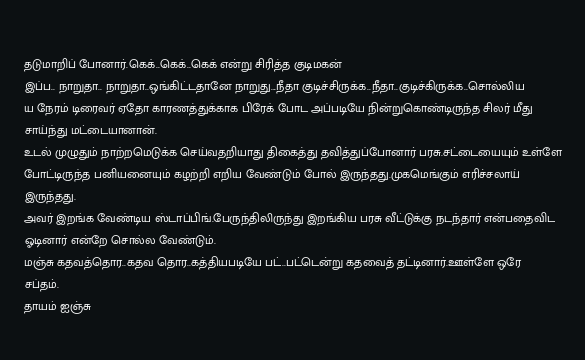தடுமாறிப் போனார்.கெக்..கெக்..கெக் என்று சிரித்த குடிமகன்
இப்ப.. நாறுதா.. நாறுதா..ஒங்கிட்டதானே நாறுது...நீதா குடிச்சிருக்க..நீதா..குடிச்கிருக்க..சொல்லிய
ய நேரம் டிரைவர் ஏதோ காரணத்துக்காக பிரேக் போட அப்படியே நின்றுகொண்டிருந்த சிலர் மீது
சாய்ந்து மட்டையானான்.
உடல் முழுதும் நாற்றமெடுக்க செய்வதறியாது திகைத்து தவித்துப்போனார் பரசு.சட்டையையும் உள்ளே போட்டிருந்த பனியனையும் கழற்றி எறிய வேண்டும் போல் இருந்தது.முகமெங்கும் எரிச்சலாய் இருந்தது.
அவர் இறங்க வேண்டிய ஸ்டாப்பிங்.பேருந்திலிருந்து இறங்கிய பரசு வீட்டுக்கு நடந்தார் என்பதைவிட ஓடினார் என்றே சொல்ல வேண்டும்.
மஞ்சு கதவத்தொர..கதவ தொர..கத்தியபடியே பட்..பட்டென்று கதவைத் தட்டினார்.ஊள்ளே ஒரே
சப்தம்.
தாயம் ஐஞ்சு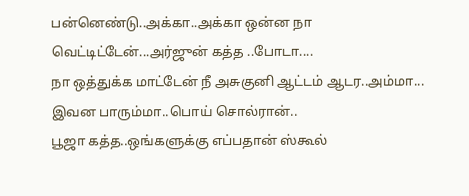பன்னெண்டு..அக்கா..அக்கா ஒன்ன நா வெட்டிட்டேன்...அர்ஜுன் கத்த ..போடா....
நா ஒத்துக்க மாட்டேன் நீ அசுகுனி ஆட்டம் ஆடர..அம்மா... இவன பாரும்மா..பொய் சொல்ரான்..
பூஜா கத்த..ஒங்களுக்கு எப்பதான் ஸ்கூல்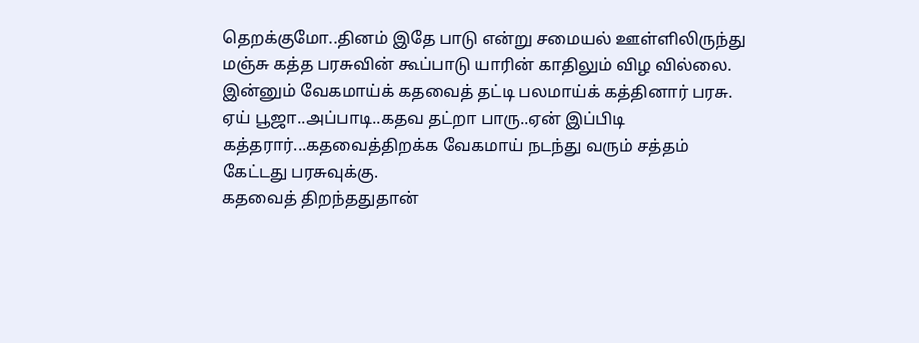தெறக்குமோ..தினம் இதே பாடு என்று சமையல் ஊள்ளிலிருந்து மஞ்சு கத்த பரசுவின் கூப்பாடு யாரின் காதிலும் விழ வில்லை.
இன்னும் வேகமாய்க் கதவைத் தட்டி பலமாய்க் கத்தினார் பரசு.
ஏய் பூஜா..அப்பாடி..கதவ தட்றா பாரு..ஏன் இப்பிடி கத்தரார்...கதவைத்திறக்க வேகமாய் நடந்து வரும் சத்தம் கேட்டது பரசுவுக்கு.
கதவைத் திறந்ததுதான்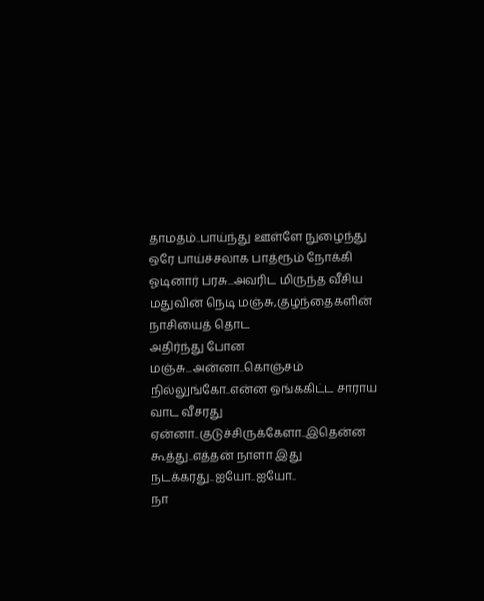தாமதம்..பாய்ந்து ஊள்ளே நுழைந்து ஒரே பாய்ச்சலாக பாத்ரூம் நோக்கி
ஓடினார் பரசு...அவரிட மிருந்த வீசிய மதுவின் நெடி மஞ்சு,குழந்தைகளின் நாசியைத் தொட
அதிர்ந்து போன மஞ்சு...அன்னா..கொஞ்சம் நில்லுங்கோ..என்ன ஒங்ககிட்ட சாராய வாட வீசரது
ஏன்னா..குடுச்சிருக்கேளா..இதென்ன கூத்து..எத்தன் நாளா இது நடக்கரது..ஐயோ..ஐயோ..
நா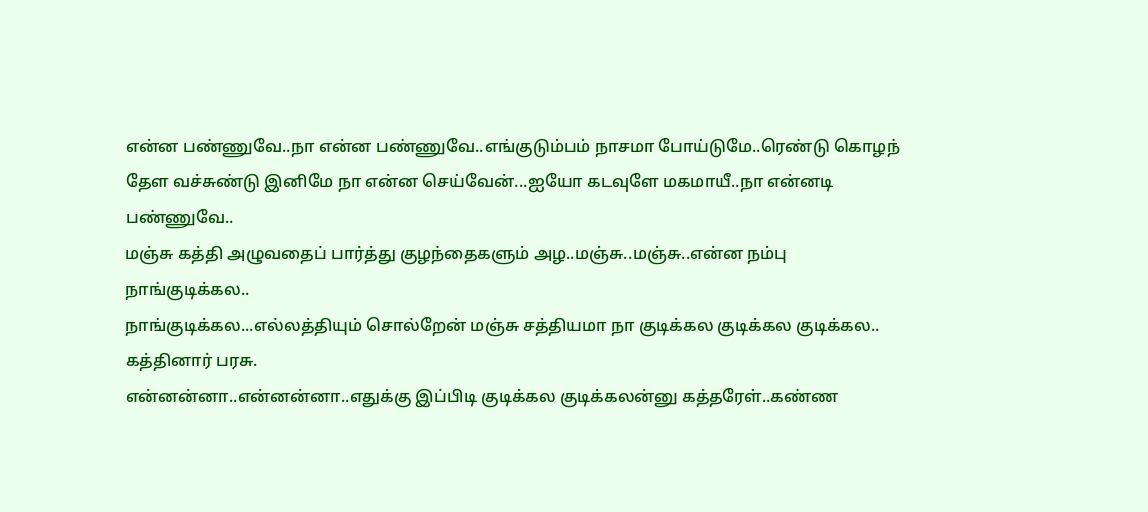என்ன பண்ணுவே..நா என்ன பண்ணுவே..எங்குடும்பம் நாசமா போய்டுமே..ரெண்டு கொழந்
தேள வச்சுண்டு இனிமே நா என்ன செய்வேன்...ஐயோ கடவுளே மகமாயீ..நா என்னடி பண்ணுவே..
மஞ்சு கத்தி அழுவதைப் பார்த்து குழந்தைகளும் அழ..மஞ்சு..மஞ்சு..என்ன நம்பு நாங்குடிக்கல..
நாங்குடிக்கல...எல்லத்தியும் சொல்றேன் மஞ்சு சத்தியமா நா குடிக்கல குடிக்கல குடிக்கல..
கத்தினார் பரசு.
என்னன்னா..என்னன்னா..எதுக்கு இப்பிடி குடிக்கல குடிக்கலன்னு கத்தரேள்..கண்ண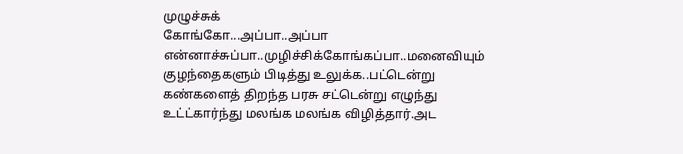முழுச்சுக்
கோங்கோ...அப்பா..அப்பா என்னாச்சுப்பா..முழிச்சிக்கோங்கப்பா..மனைவியும் குழந்தைகளும் பிடித்து உலுக்க..பட்டென்று கண்களைத் திறந்த பரசு சட்டென்று எழுந்து உட்ட்கார்ந்து மலங்க மலங்க விழித்தார்.அட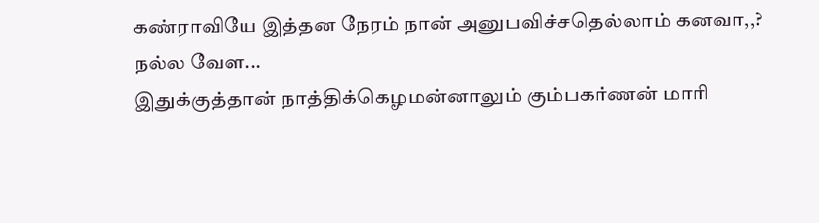கண்ராவியே இத்தன நேரம் நான் அனுபவிச்சதெல்லாம் கனவா,,?
நல்ல வேள...
இதுக்குத்தான் நாத்திக்கெழமன்னாலும் கும்பகர்ணன் மாரி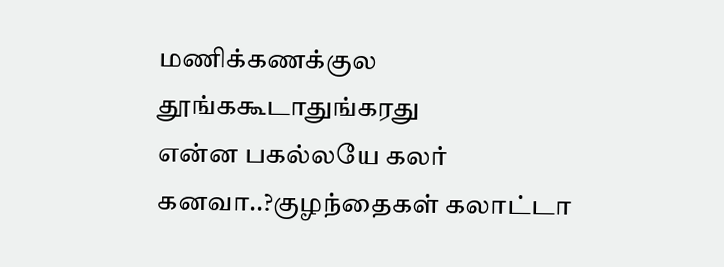மணிக்கணக்குல தூங்ககூடாதுங்கரது
என்ன பகல்லயே கலர் கனவா..?குழந்தைகள் கலாட்டா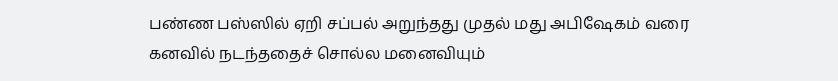பண்ண பஸ்ஸில் ஏறி சப்பல் அறுந்தது முதல் மது அபிஷேகம் வரை கனவில் நடந்ததைச் சொல்ல மனைவியும்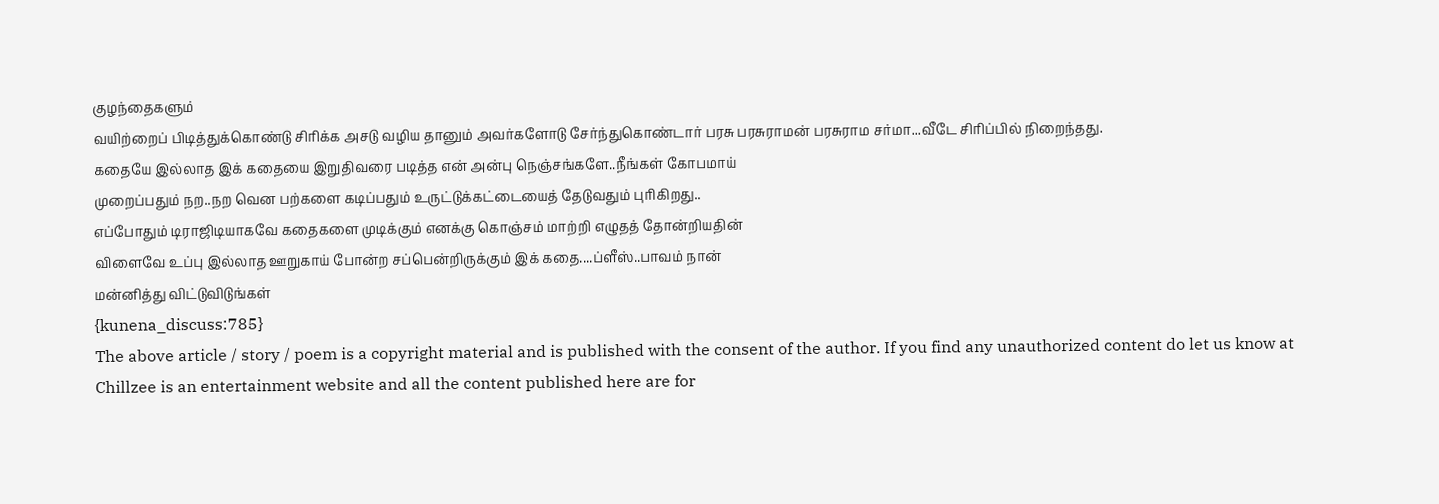குழந்தைகளும்
வயிற்றைப் பிடித்துக்கொண்டு சிரிக்க அசடு வழிய தானும் அவர்களோடு சேர்ந்துகொண்டார் பரசு பரசுராமன் பரசுராம சர்மா...வீடே சிரிப்பில் நிறைந்தது.
கதையே இல்லாத இக் கதையை இறுதிவரை படித்த என் அன்பு நெஞ்சங்களே..நீங்கள் கோபமாய்
முறைப்பதும் நற..நற வென பற்களை கடிப்பதும் உருட்டுக்கட்டையைத் தேடுவதும் புரிகிறது..
எப்போதும் டிராஜிடியாகவே கதைகளை முடிக்கும் எனக்கு கொஞ்சம் மாற்றி எழுதத் தோன்றியதின்
விளைவே உப்பு இல்லாத ஊறுகாய் போன்ற சப்பென்றிருக்கும் இக் கதை....ப்ளீஸ்..பாவம் நான்
மன்னித்து விட்டுவிடுங்கள்
{kunena_discuss:785}
The above article / story / poem is a copyright material and is published with the consent of the author. If you find any unauthorized content do let us know at
Chillzee is an entertainment website and all the content published here are for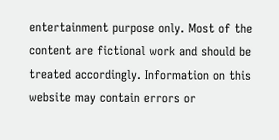entertainment purpose only. Most of the content are fictional work and should be treated accordingly. Information on this website may contain errors or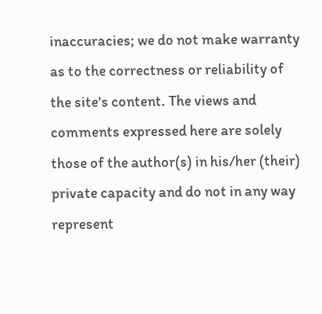inaccuracies; we do not make warranty as to the correctness or reliability of the site's content. The views and comments expressed here are solely those of the author(s) in his/her (their) private capacity and do not in any way represent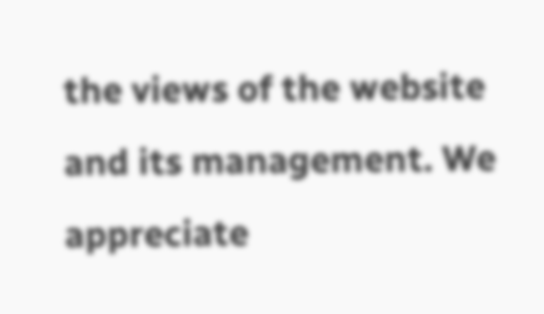the views of the website and its management. We appreciate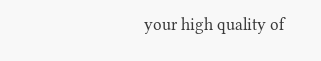your high quality of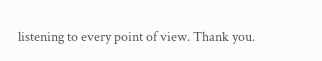listening to every point of view. Thank you.